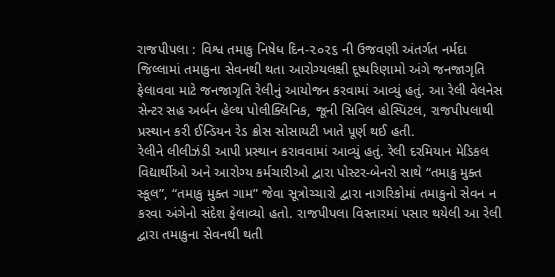રાજપીપલા : વિશ્વ તમાકુ નિષેધ દિન-૨૦૨૬ ની ઉજવણી અંતર્ગત નર્મદા જિલ્લામાં તમાકુના સેવનથી થતા આરોગ્યલક્ષી દૂષ્પરિણામો અંગે જનજાગૃતિ ફેલાવવા માટે જનજાગૃતિ રેલીનું આયોજન કરવામાં આવ્યું હતું. આ રેલી વેલનેસ સેન્ટર સહ અર્બન હેલ્થ પોલીક્લિનિક, જૂની સિવિલ હોસ્પિટલ, રાજપીપલાથી પ્રસ્થાન કરી ઈન્ડિયન રેડ ક્રોસ સોસાયટી ખાતે પૂર્ણ થઈ હતી.
રેલીને લીલીઝંડી આપી પ્રસ્થાન કરાવવામાં આવ્યું હતું. રેલી દરમિયાન મેડિકલ વિદ્યાર્થીઓ અને આરોગ્ય કર્મચારીઓ દ્વારા પોસ્ટર-બેનરો સાથે “તમાકુ મુક્ત સ્કૂલ”, “તમાકુ મુક્ત ગામ” જેવા સૂત્રોચ્ચારો દ્વારા નાગરિકોમાં તમાકુનો સેવન ન કરવા અંગેનો સંદેશ ફેલાવ્યો હતો. રાજપીપલા વિસ્તારમાં પસાર થયેલી આ રેલી દ્વારા તમાકુના સેવનથી થતી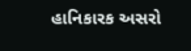હાનિકારક અસરો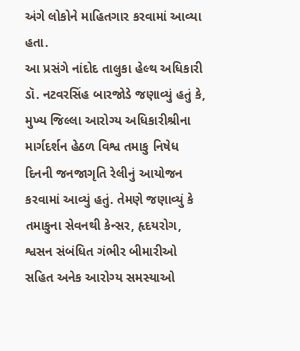અંગે લોકોને માહિતગાર કરવામાં આવ્યા હતા.
આ પ્રસંગે નાંદોદ તાલુકા હેલ્થ અધિકારી ડૉ. નટવરસિંહ બારજોડે જણાવ્યું હતું કે, મુખ્ય જિલ્લા આરોગ્ય અધિકારીશ્રીના માર્ગદર્શન હેઠળ વિશ્વ તમાકુ નિષેધ દિનની જનજાગૃતિ રેલીનું આયોજન કરવામાં આવ્યું હતું. તેમણે જણાવ્યું કે તમાકુના સેવનથી કેન્સર, હૃદયરોગ, શ્વસન સંબંધિત ગંભીર બીમારીઓ સહિત અનેક આરોગ્ય સમસ્યાઓ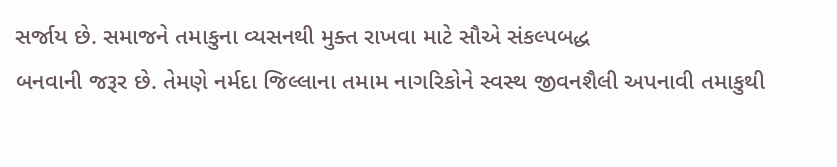સર્જાય છે. સમાજને તમાકુના વ્યસનથી મુક્ત રાખવા માટે સૌએ સંકલ્પબદ્ધ
બનવાની જરૂર છે. તેમણે નર્મદા જિલ્લાના તમામ નાગરિકોને સ્વસ્થ જીવનશૈલી અપનાવી તમાકુથી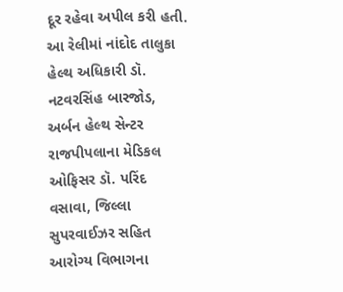દૂર રહેવા અપીલ કરી હતી.
આ રેલીમાં નાંદોદ તાલુકા હેલ્થ અધિકારી ડૉ. નટવરસિંહ બારજોડ, અર્બન હેલ્થ સેન્ટર રાજપીપલાના મેડિકલ ઓફિસર ડૉ. પરિંદ વસાવા, જિલ્લા સુપરવાઈઝર સહિત આરોગ્ય વિભાગના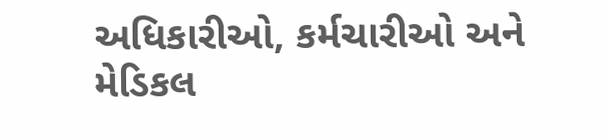અધિકારીઓ, કર્મચારીઓ અને મેડિકલ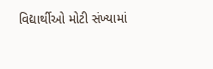વિદ્યાર્થીઓ મોટી સંખ્યામાં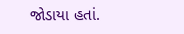જોડાયા હતાં.